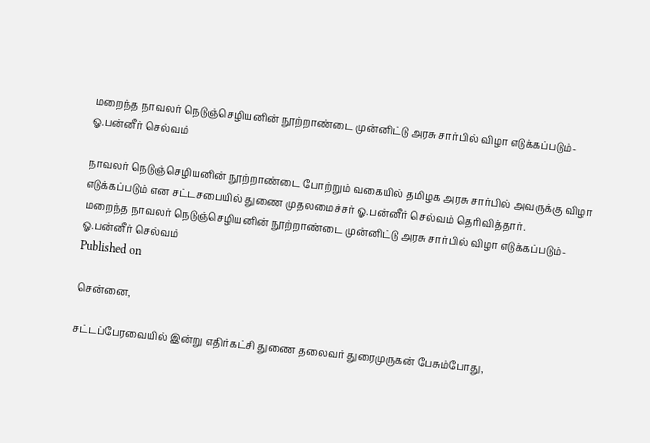மறைந்த நாவலர் நெடுஞ்செழியனின் நூற்றாண்டை முன்னிட்டு அரசு சார்பில் விழா எடுக்கப்படும்- ஓ.பன்னீர் செல்வம்

நாவலர் நெடுஞ்செழியனின் நூற்றாண்டை போற்றும் வகையில் தமிழக அரசு சார்பில் அவருக்கு விழா எடுக்கப்படும் என சட்டசபையில் துணை முதலமைச்சர் ஓ.பன்னீர் செல்வம் தெரிவித்தார்.
மறைந்த நாவலர் நெடுஞ்செழியனின் நூற்றாண்டை முன்னிட்டு அரசு சார்பில் விழா எடுக்கப்படும்- ஓ.பன்னீர் செல்வம்
Published on

சென்னை,

சட்டப்பேரவையில் இன்று எதிர்கட்சி துணை தலைவர் துரைமுருகன் பேசும்போது,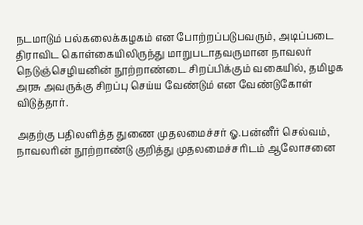நடமாடும் பல்கலைக்கழகம் என போற்றப்படுபவரும், அடிப்படை திராவிட கொள்கையிலிருந்து மாறுபடாதவருமான நாவலர் நெடுஞ்செழியனின் நூற்றாண்டை சிறப்பிக்கும் வகையில், தமிழக அரசு அவருக்கு சிறப்பு செய்ய வேண்டும் என வேண்டுகோள் விடுத்தார்.

அதற்கு பதிலளித்த துணை முதலமைச்சர் ஓ.பன்னீர் செல்வம், நாவலரின் நூற்றாண்டு குறித்து முதலமைச்சரிடம் ஆலோசனை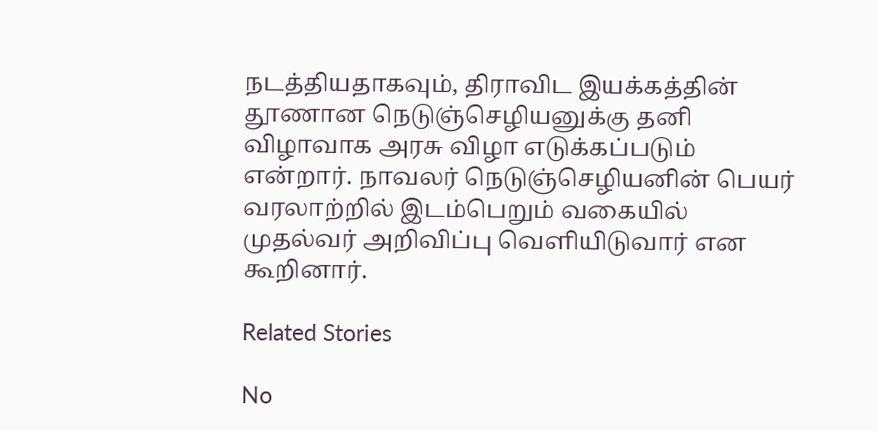நடத்தியதாகவும், திராவிட இயக்கத்தின் தூணான நெடுஞ்செழியனுக்கு தனி விழாவாக அரசு விழா எடுக்கப்படும் என்றார். நாவலர் நெடுஞ்செழியனின் பெயர் வரலாற்றில் இடம்பெறும் வகையில் முதல்வர் அறிவிப்பு வெளியிடுவார் என கூறினார்.

Related Stories

No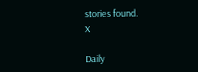stories found.
X

Daily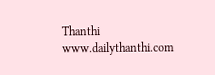Thanthi
www.dailythanthi.com